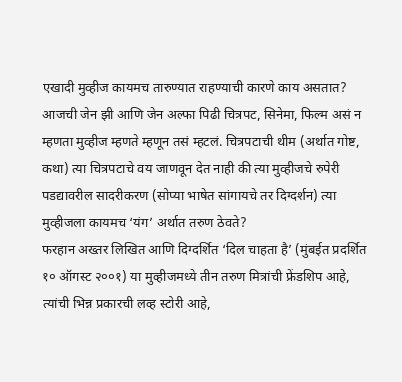एखादी मुव्हीज कायमच तारुण्यात राहण्याची कारणे काय असतात? आजची जेन झी आणि जेन अल्फा पिढी चित्रपट, सिनेमा, फिल्म असं न म्हणता मुव्हीज म्हणते म्हणून तसं म्हटलं. चित्रपटाची थीम (अर्थात गोष्ट, कथा) त्या चित्रपटाचे वय जाणवून देत नाही की त्या मुव्हीजचे रुपेरी पडद्यावरील सादरीकरण (सोप्या भाषेत सांगायचे तर दिग्दर्शन) त्या मुव्हीजला कायमच ‘यंग’ अर्थात तरुण ठेवते?
फरहान अख्तर लिखित आणि दिग्दर्शित ‘दिल चाहता है’ (मुंबईत प्रदर्शित १० ऑगस्ट २००१) या मुव्हीजमध्ये तीन तरुण मित्रांची फ्रेंडशिप आहे, त्यांची भिन्न प्रकारची लव्ह स्टोरी आहे,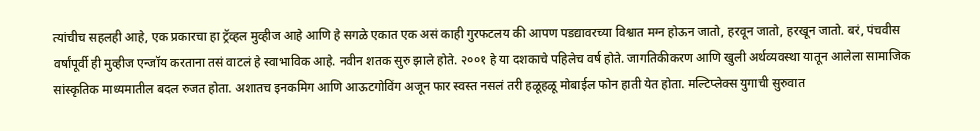त्यांचीच सहलही आहे, एक प्रकारचा हा ट्रॅव्हल मुव्हीज आहे आणि हे सगळे एकात एक असं काही गुरफटलय की आपण पडद्यावरच्या विश्वात मग्न होऊन जातो, हरवून जातो, हरखून जातो. बरं, पंचवीस वर्षांपूर्वी ही मुव्हीज एन्जॉय करताना तसं वाटलं हे स्वाभाविक आहे. नवीन शतक सुरु झाले होते. २००१ हे या दशकाचे पहिलेच वर्ष होते. जागतिकीकरण आणि खुली अर्थव्यवस्था यातून आलेला सामाजिक सांस्कृतिक माध्यमातील बदल रुजत होता. अशातच इनकमिग आणि आऊटगोविंग अजून फार स्वस्त नसलं तरी हळूहळू मोबाईल फोन हाती येत होता. मल्टिप्लेक्स युगाची सुरुवात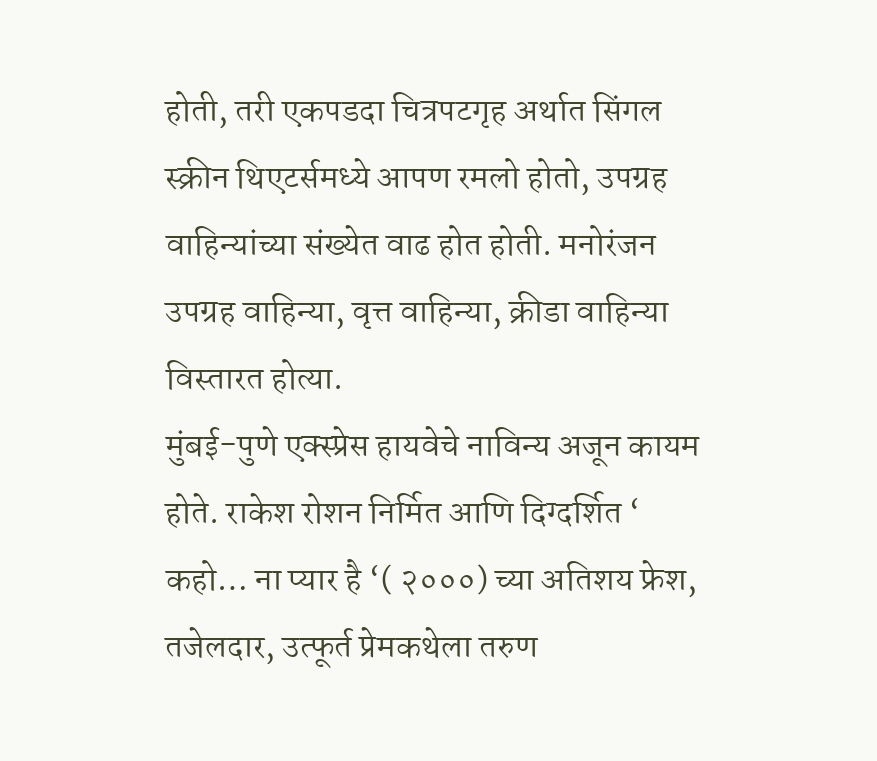होती, तरी एकपडदा चित्रपटगृह अर्थात सिंगल स्क्रीन थिएटर्समध्ये आपण रमलो होतो, उपग्रह वाहिन्यांच्या संख्येत वाढ होत होती. मनोरंजन उपग्रह वाहिन्या, वृत्त वाहिन्या, क्रीडा वाहिन्या विस्तारत होत्या.
मुंबई-पुणे एक्स्प्रेस हायवेचे नाविन्य अजून कायम होते. राकेश रोशन निर्मित आणि दिग्दर्शित ‘ कहो… ना प्यार है ‘( २०००) च्या अतिशय फ्रेश, तजेलदार, उत्फूर्त प्रेमकथेला तरुण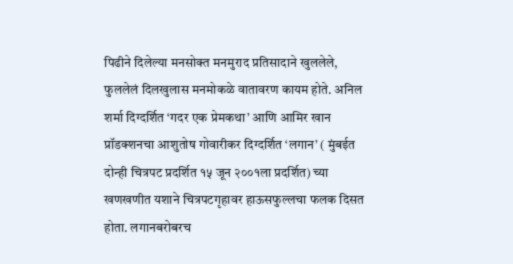पिढीने दिलेल्या मनसोक्त मनमुराद प्रतिसादाने खुललेले, फुललेलं दिलखुलास मनमोकळे वातावरण कायम होते. अनिल शर्मा दिग्दर्शित ‘गदर एक प्रेमकथा’ आणि आमिर खान प्रॉडक्शनचा आशुतोष गोवारीकर दिग्दर्शित ‘लगान’ ( मुंबईत दोन्ही चित्रपट प्रदर्शित १५ जून २००१ला प्रदर्शित) च्या खणखणीत यशाने चित्रपटगृहावर हाऊसफुल्लचा फलक दिसत होता. लगानबरोबरच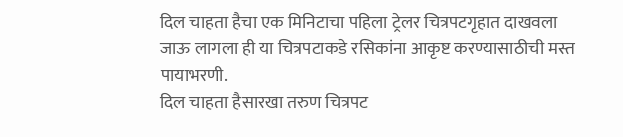दिल चाहता हैचा एक मिनिटाचा पहिला ट्रेलर चित्रपटगृहात दाखवला जाऊ लागला ही या चित्रपटाकडे रसिकांना आकृष्ट करण्यासाठीची मस्त पायाभरणी.
दिल चाहता हैसारखा तरुण चित्रपट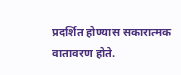प्रदर्शित होण्यास सकारात्मक वातावरण होते.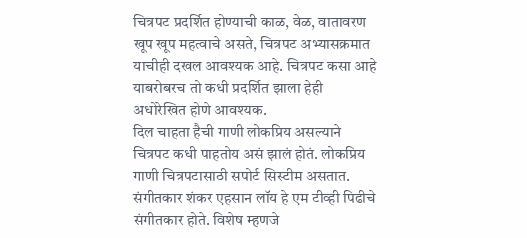चित्रपट प्रदर्शित होण्याची काळ, वेळ, वातावरण खूप खूप महत्वाचे असते, चित्रपट अभ्यासक्रमात याचीही दखल आवश्यक आहे. चित्रपट कसा आहे याबरोबरच तो कधी प्रदर्शित झाला हेही अधोरेखित होणे आवश्यक.
दिल चाहता हैची गाणी लोकप्रिय असल्याने चित्रपट कधी पाहतोय असं झालं होतं. लोकप्रिय गाणी चित्रपटासाठी सपोर्ट सिस्टीम असतात. संगीतकार शंकर एहसान लॉय हे एम टीव्ही पिढीचे संगीतकार होते. विशेष म्हणजे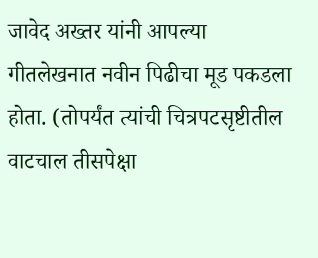जावेद अख्तर यांनी आपल्या गीतलेखनात नवीन पिढीचा मूड पकडला होता. (तोपर्यंत त्यांची चित्रपटसृष्टीतील वाटचाल तीसपेक्षा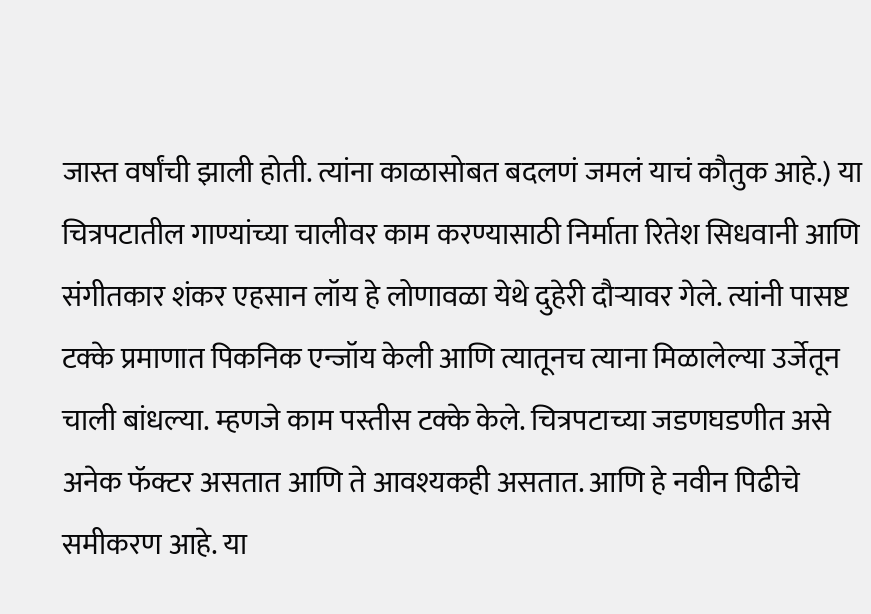जास्त वर्षांची झाली होती. त्यांना काळासोबत बदलणं जमलं याचं कौतुक आहे.) या चित्रपटातील गाण्यांच्या चालीवर काम करण्यासाठी निर्माता रितेश सिधवानी आणि संगीतकार शंकर एहसान लॉय हे लोणावळा येथे दुहेरी दौऱ्यावर गेले. त्यांनी पासष्ट टक्के प्रमाणात पिकनिक एन्जॉय केली आणि त्यातूनच त्याना मिळालेल्या उर्जेतून चाली बांधल्या. म्हणजे काम पस्तीस टक्के केले. चित्रपटाच्या जडणघडणीत असे अनेक फॅक्टर असतात आणि ते आवश्यकही असतात. आणि हे नवीन पिढीचे समीकरण आहे. या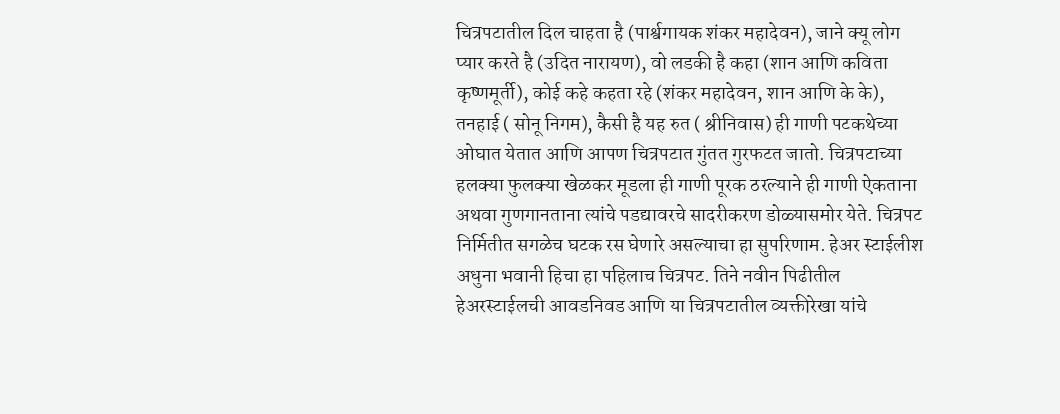चित्रपटातील दिल चाहता है (पार्श्वगायक शंकर महादेवन), जाने क्यू लोग प्यार करते है (उदित नारायण), वो लडकी है कहा (शान आणि कविता कृष्णमूर्ती), कोई कहे कहता रहे (शंकर महादेवन, शान आणि के के), तनहाई ( सोनू निगम), कैसी है यह रुत ( श्रीनिवास) ही गाणी पटकथेच्या ओघात येतात आणि आपण चित्रपटात गुंतत गुरफटत जातो. चित्रपटाच्या हलक्या फुलक्या खेळकर मूडला ही गाणी पूरक ठरल्याने ही गाणी ऐकताना अथवा गुणगानताना त्यांचे पडद्यावरचे सादरीकरण डोळ्यासमोर येते. चित्रपट निर्मितीत सगळेच घटक रस घेणारे असल्याचा हा सुपरिणाम. हेअर स्टाईलीश अधुना भवानी हिचा हा पहिलाच चित्रपट. तिने नवीन पिढीतील हेअरस्टाईलची आवडनिवड आणि या चित्रपटातील व्यक्तीरेखा यांचे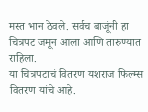मस्त भान ठेवले. सर्वच बाजूंनी हा चित्रपट जमून आला आणि तारुण्यात राहिला.
या चित्रपटाचं वितरण यशराज फिल्म्स वितरण यांचे आहे.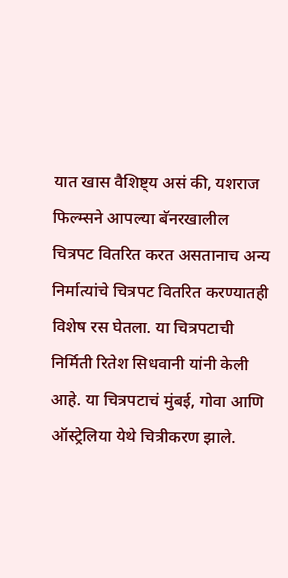यात खास वैशिष्ट्य असं की, यशराज फिल्म्सने आपल्या बॅनरखालील चित्रपट वितरित करत असतानाच अन्य निर्मात्यांचे चित्रपट वितरित करण्यातही विशेष रस घेतला. या चित्रपटाची निर्मिती रितेश सिधवानी यांनी केली आहे. या चित्रपटाचं मुंबई, गोवा आणि ऑस्ट्रेलिया येथे चित्रीकरण झाले.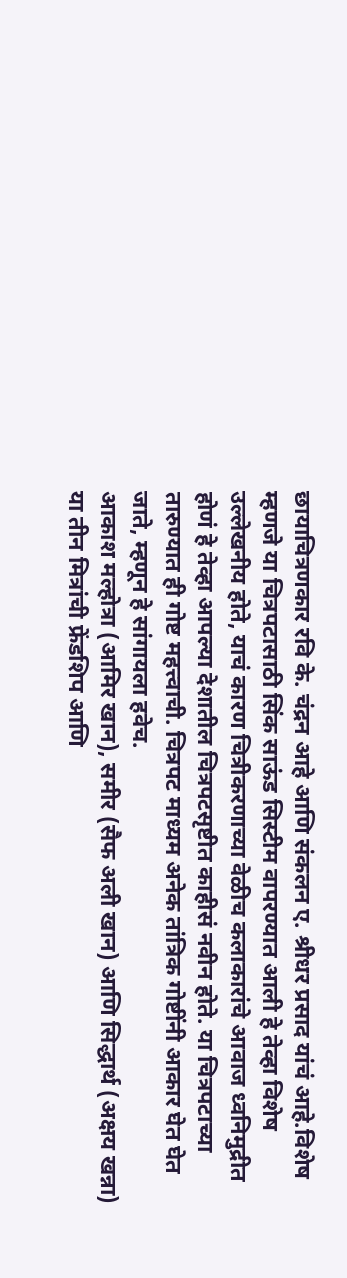छायाचित्रणकार रवि के. चंद्रन आहे आणि संकलन ए. श्रीधर प्रसाद यांचं आहे.विशेष म्हणजे या चित्रपटासाठी सिंक साऊंड सिस्टीम वापरण्यात आली हे तेव्हा विशेष उल्लेखनीय होते, याचं कारण चित्रीकरणाच्या वेळीच कलाकारांचे आवाज ध्वनिमुद्रीत होणं हे तेव्हा आपल्या देशातील चित्रपटसृष्टीत काहीसं नवीन होते. या चित्रपटाच्या तारुण्यात ही गोष्ट महत्त्वाची. चित्रपट माध्यम अनेक तांत्रिक गोष्टींनी आकार घेत घेत जाते, म्हणून हे सांगायला हवेच.
आकाश मल्होत्रा (आमिर खान), समीर (सैफ अली खान) आणि सिद्धार्थ (अक्षय खन्ना) या तीन मित्रांची फ्रेंडशिप आणि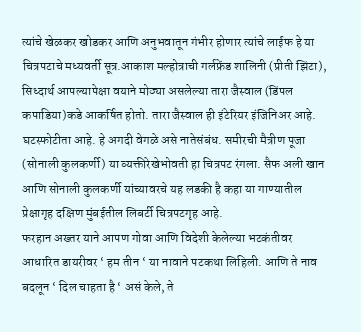त्यांचे खेळकर खोडकर आणि अनुभवातून गंभीर होणार त्यांचे लाईफ हे या चित्रपटाचे मध्यवर्ती सूत्र.आकाश मल्होत्राची गर्लफ्रेंड शालिनी (प्रीती झिंटा), सिध्दार्थ आपल्यापेक्षा वयाने मोठ्या असलेल्या तारा जैस्वाल (डिंपल कपाडिया)कडे आकर्षित होतो. तारा जैस्वाल ही इंटेरियर इंजिनिअर आहे. घटस्फोटीता आहे. हे अगदी वेगळे असे नातेसंबंध. समीरची मैत्रीण पूजा (सोनाली कुलकर्णी) या व्यक्तीरेखेभोवती हा चित्रपट रंगला. सैफ अली खान आणि सोनाली कुलकर्णी यांच्यावरचे यह लडकी है कहा या गाण्यातील प्रेक्षागृह दक्षिण मुंबईतील लिबर्टी चित्रपटगृह आहे.
फरहान अख्तर याने आपण गोवा आणि विदेशी केलेल्या भटकंतीवर आधारित डायरीवर ‘ हम तीन ‘ या नावाने पटकथा लिहिली. आणि ते नाव बदलून ‘ दिल चाहता है ‘ असं केले, ते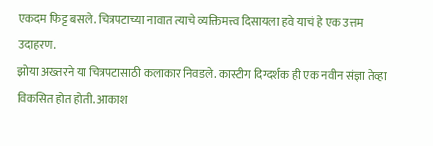एकदम फिट्ट बसले. चित्रपटाच्या नावात त्याचे व्यक्तिमत्त्व दिसायला हवे याचं हे एक उत्तम उदाहरण.
झोया अख्तरने या चित्रपटासाठी कलाकार निवडले. कास्टीग दिग्दर्शक ही एक नवीन संज्ञा तेव्हा विकसित होत होती. आकाश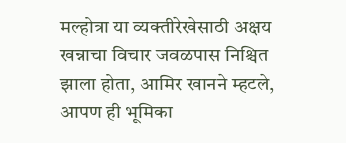मल्होत्रा या व्यक्तीरेखेसाठी अक्षय खन्नाचा विचार जवळपास निश्चित झाला होता, आमिर खानने म्हटले, आपण ही भूमिका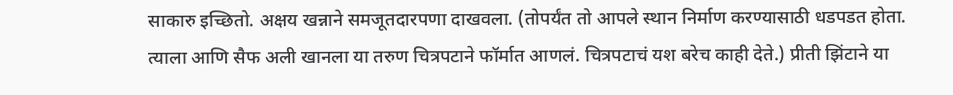साकारु इच्छितो. अक्षय खन्नाने समजूतदारपणा दाखवला. (तोपर्यंत तो आपले स्थान निर्माण करण्यासाठी धडपडत होता. त्याला आणि सैफ अली खानला या तरुण चित्रपटाने फॉर्मात आणलं. चित्रपटाचं यश बरेच काही देते.) प्रीती झिंटाने या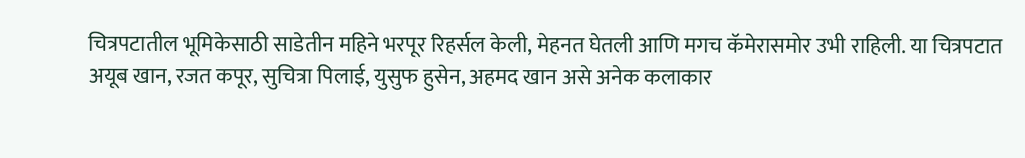चित्रपटातील भूमिकेसाठी साडेतीन महिने भरपूर रिहर्सल केली, मेहनत घेतली आणि मगच कॅमेरासमोर उभी राहिली. या चित्रपटात अयूब खान, रजत कपूर, सुचित्रा पिलाई, युसुफ हुसेन, अहमद खान असे अनेक कलाकार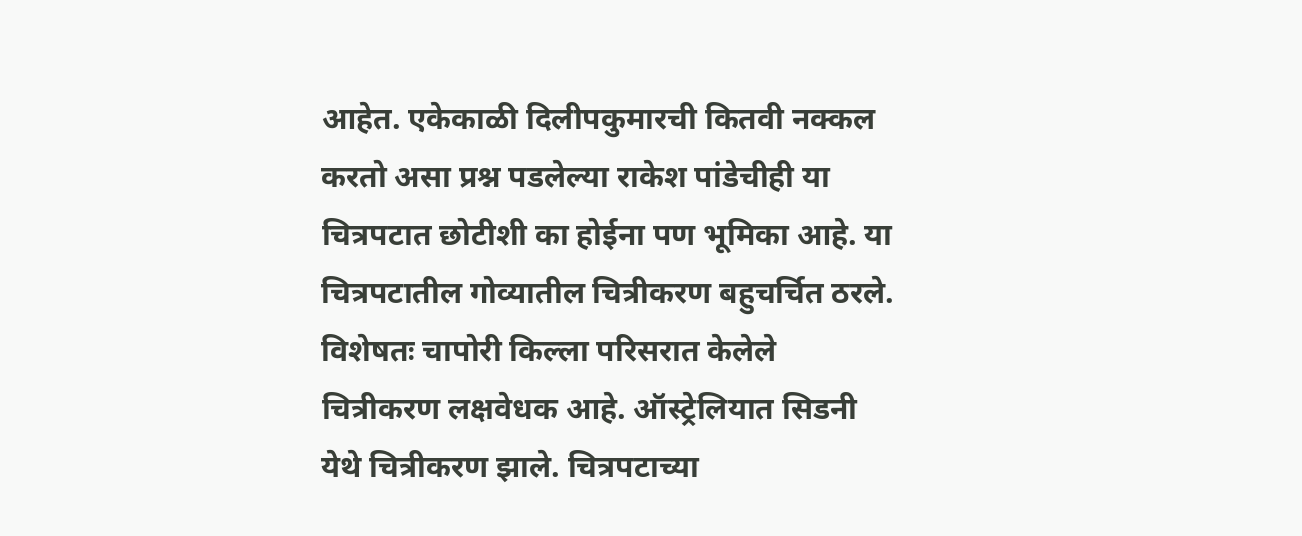आहेत. एकेकाळी दिलीपकुमारची कितवी नक्कल करतो असा प्रश्न पडलेल्या राकेश पांडेचीही या चित्रपटात छोटीशी का होईना पण भूमिका आहे. या चित्रपटातील गोव्यातील चित्रीकरण बहुचर्चित ठरले. विशेषतः चापोरी किल्ला परिसरात केलेले चित्रीकरण लक्षवेधक आहे. ऑस्ट्रेलियात सिडनी येथे चित्रीकरण झाले. चित्रपटाच्या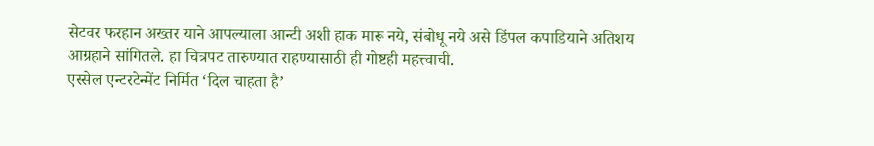सेटवर फरहान अख्तर याने आपल्याला आन्टी अशी हाक मारू नये, संबोधू नये असे डिंपल कपाडियाने अतिशय आग्रहाने सांगितले. हा चित्रपट तारुण्यात राहण्यासाठी ही गोष्टही महत्त्वाची.
एस्सेल एन्टरटेन्मेंट निर्मित ‘दिल चाहता है’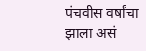पंचवीस वर्षांचा झाला असं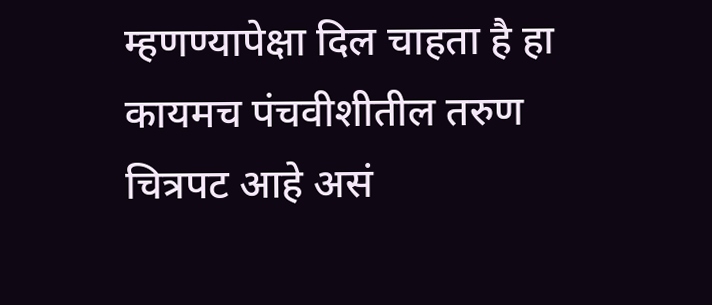म्हणण्यापेक्षा दिल चाहता है हा कायमच पंचवीशीतील तरुण चित्रपट आहे असं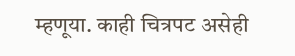म्हणूया. काही चित्रपट असेही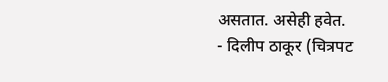असतात. असेही हवेत.
- दिलीप ठाकूर (चित्रपट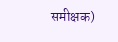समीक्षक)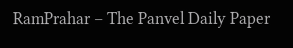RamPrahar – The Panvel Daily Paper